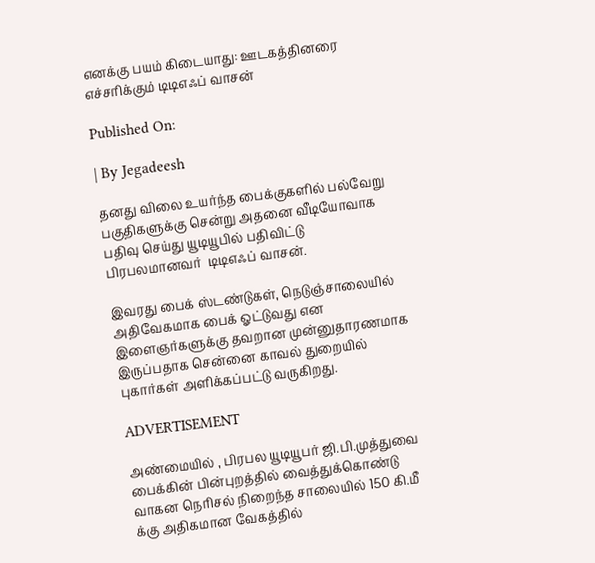எனக்கு பயம் கிடையாது: ஊடகத்தினரை எச்சரிக்கும் டிடிஎஃப் வாசன்

Published On:

| By Jegadeesh

தனது விலை உயர்ந்த பைக்குகளில் பல்வேறு பகுதிகளுக்கு சென்று அதனை வீடியோவாக பதிவு செய்து யூடியூபில் பதிவிட்டு பிரபலமானவர்  டிடிஎஃப் வாசன்.

இவரது பைக் ஸ்டண்டுகள், நெடுஞ்சாலையில் அதிவேகமாக பைக் ஓட்டுவது என இளைஞர்களுக்கு தவறான முன்னுதாரணமாக இருப்பதாக சென்னை காவல் துறையில் புகார்கள் அளிக்கப்பட்டு வருகிறது.

ADVERTISEMENT

அண்மையில் , பிரபல யூடியூபர் ஜி.பி.முத்துவை பைக்கின் பின்புறத்தில் வைத்துக்கொண்டு வாகன நெரிசல் நிறைந்த சாலையில் 150 கி.மீ க்கு அதிகமான வேகத்தில்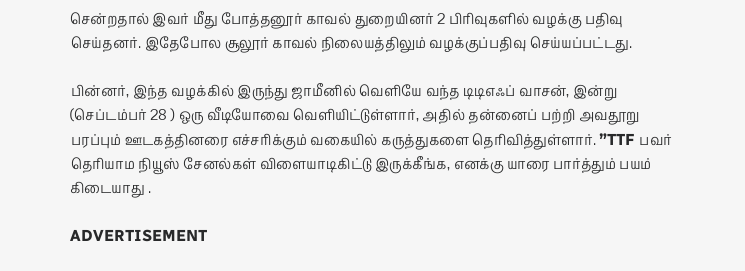சென்றதால் இவர் மீது போத்தனூர் காவல் துறையினர் 2 பிரிவுகளில் வழக்கு பதிவு செய்தனர். இதேபோல சூலூர் காவல் நிலையத்திலும் வழக்குப்பதிவு செய்யப்பட்டது.

பின்னர், இந்த வழக்கில் இருந்து ஜாமீனில் வெளியே வந்த டிடிஎஃப் வாசன், இன்று (செப்டம்பர் 28 ) ஒரு வீடியோவை வெளியிட்டுள்ளார், அதில் தன்னைப் பற்றி அவதூறு பரப்பும் ஊடகத்தினரை எச்சரிக்கும் வகையில் கருத்துகளை தெரிவித்துள்ளார். ”TTF பவர் தெரியாம நியூஸ் சேனல்கள் விளையாடிகிட்டு இருக்கீங்க, எனக்கு யாரை பார்த்தும் பயம் கிடையாது .

ADVERTISEMENT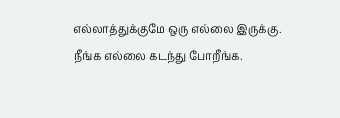எல்லாத்துக்குமே ஒரு எல்லை இருக்கு. நீங்க எல்லை கடந்து போறீங்க.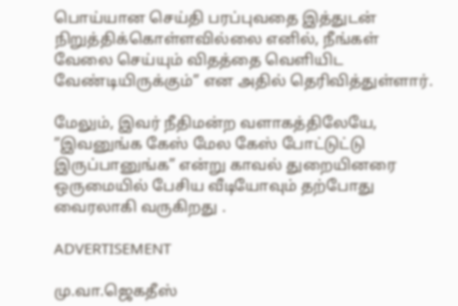பொய்யான செய்தி பரப்புவதை இத்துடன் நிறுத்திக்கொள்ளவில்லை எனில், நீங்கள் வேலை செய்யும் விதத்தை வெளியிட வேண்டியிருக்கும்” என அதில் தெரிவித்துள்ளார்.

மேலும், இவர் நீதிமன்ற வளாகத்திலேயே, ”இவனுங்க கேஸ் மேல கேஸ் போட்டுட்டு இருப்பானுங்க” என்று காவல் துறையினரை ஒருமையில் பேசிய வீடியோவும் தற்போது வைரலாகி வருகிறது .

ADVERTISEMENT

மு.வா.ஜெகதீஸ்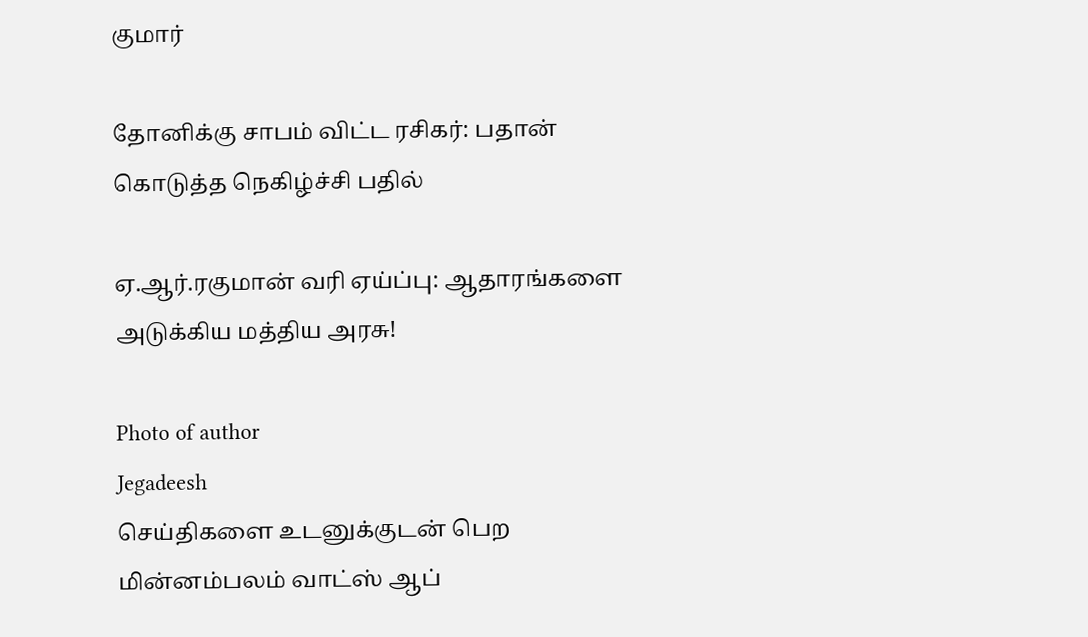குமார்

தோனிக்கு சாபம் விட்ட ரசிகர்: பதான் கொடுத்த நெகிழ்ச்சி பதில்

ஏ.ஆர்.ரகுமான் வரி ஏய்ப்பு: ஆதாரங்களை அடுக்கிய மத்திய அரசு!

Photo of author
Jegadeesh
செய்திகளை உடனுக்குடன் பெற மின்னம்பலம் வாட்ஸ் ஆப்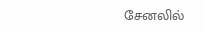சேனலில்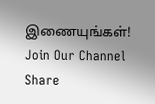இணையுங்கள்!
Join Our Channel
Share